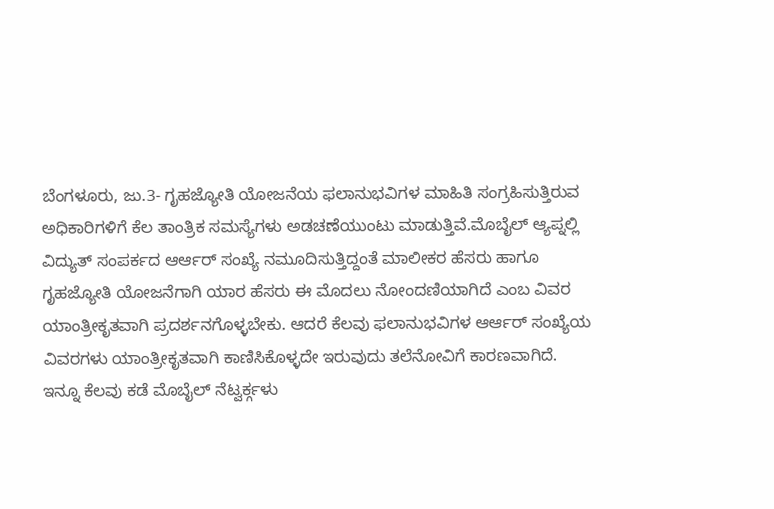ಬೆಂಗಳೂರು, ಜು.3- ಗೃಹಜ್ಯೋತಿ ಯೋಜನೆಯ ಫಲಾನುಭವಿಗಳ ಮಾಹಿತಿ ಸಂಗ್ರಹಿಸುತ್ತಿರುವ ಅಧಿಕಾರಿಗಳಿಗೆ ಕೆಲ ತಾಂತ್ರಿಕ ಸಮಸ್ಯೆಗಳು ಅಡಚಣೆಯುಂಟು ಮಾಡುತ್ತಿವೆ.ಮೊಬೈಲ್ ಆ್ಯಪ್ನಲ್ಲಿ ವಿದ್ಯುತ್ ಸಂಪರ್ಕದ ಆರ್ಆರ್ ಸಂಖ್ಯೆ ನಮೂದಿಸುತ್ತಿದ್ದಂತೆ ಮಾಲೀಕರ ಹೆಸರು ಹಾಗೂ ಗೃಹಜ್ಯೋತಿ ಯೋಜನೆಗಾಗಿ ಯಾರ ಹೆಸರು ಈ ಮೊದಲು ನೋಂದಣಿಯಾಗಿದೆ ಎಂಬ ವಿವರ ಯಾಂತ್ರೀಕೃತವಾಗಿ ಪ್ರದರ್ಶನಗೊಳ್ಳಬೇಕು. ಆದರೆ ಕೆಲವು ಫಲಾನುಭವಿಗಳ ಆರ್ಆರ್ ಸಂಖ್ಯೆಯ ವಿವರಗಳು ಯಾಂತ್ರೀಕೃತವಾಗಿ ಕಾಣಿಸಿಕೊಳ್ಳದೇ ಇರುವುದು ತಲೆನೋವಿಗೆ ಕಾರಣವಾಗಿದೆ.
ಇನ್ನೂ ಕೆಲವು ಕಡೆ ಮೊಬೈಲ್ ನೆಟ್ವರ್ಕ್ಗಳು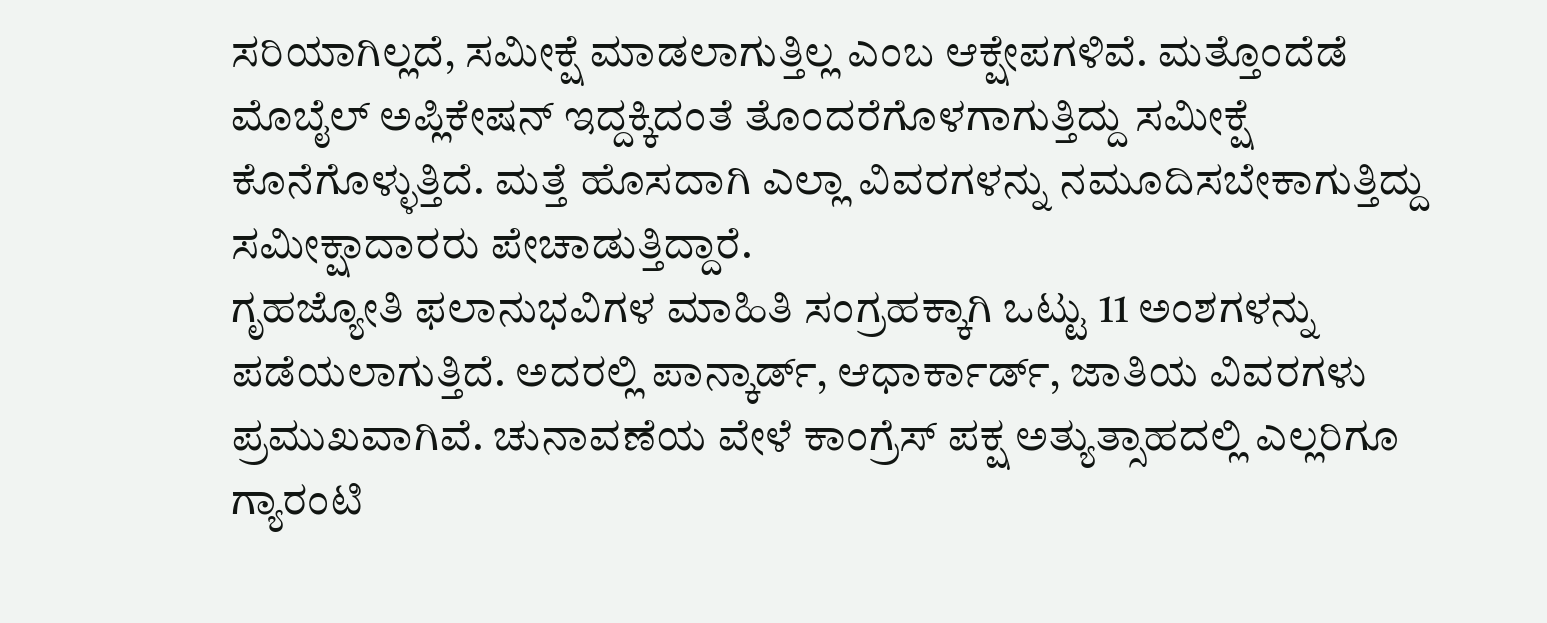ಸರಿಯಾಗಿಲ್ಲದೆ, ಸಮೀಕ್ಷೆ ಮಾಡಲಾಗುತ್ತಿಲ್ಲ ಎಂಬ ಆಕ್ಷೇಪಗಳಿವೆ. ಮತ್ತೊಂದೆಡೆ ಮೊಬೈಲ್ ಅಪ್ಲಿಕೇಷನ್ ಇದ್ದಕ್ಕಿದಂತೆ ತೊಂದರೆಗೊಳಗಾಗುತ್ತಿದ್ದು ಸಮೀಕ್ಷೆ ಕೊನೆಗೊಳ್ಳುತ್ತಿದೆ. ಮತ್ತೆ ಹೊಸದಾಗಿ ಎಲ್ಲಾ ವಿವರಗಳನ್ನು ನಮೂದಿಸಬೇಕಾಗುತ್ತಿದ್ದು ಸಮೀಕ್ಷಾದಾರರು ಪೇಚಾಡುತ್ತಿದ್ದಾರೆ.
ಗೃಹಜ್ಯೋತಿ ಫಲಾನುಭವಿಗಳ ಮಾಹಿತಿ ಸಂಗ್ರಹಕ್ಕಾಗಿ ಒಟ್ಟು 11 ಅಂಶಗಳನ್ನು ಪಡೆಯಲಾಗುತ್ತಿದೆ. ಅದರಲ್ಲಿ ಪಾನ್ಕಾರ್ಡ್, ಆಧಾರ್ಕಾರ್ಡ್, ಜಾತಿಯ ವಿವರಗಳು ಪ್ರಮುಖವಾಗಿವೆ. ಚುನಾವಣೆಯ ವೇಳೆ ಕಾಂಗ್ರೆಸ್ ಪಕ್ಷ ಅತ್ಯುತ್ಸಾಹದಲ್ಲಿ ಎಲ್ಲರಿಗೂ ಗ್ಯಾರಂಟಿ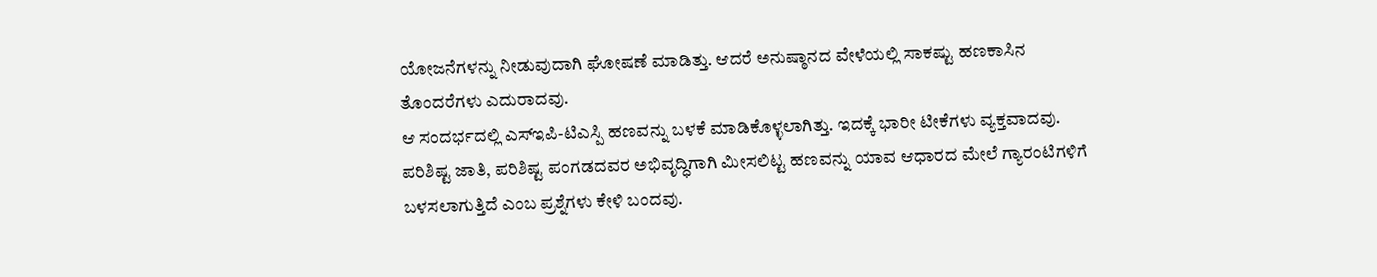ಯೋಜನೆಗಳನ್ನು ನೀಡುವುದಾಗಿ ಘೋಷಣೆ ಮಾಡಿತ್ತು. ಆದರೆ ಅನುಷ್ಠಾನದ ವೇಳೆಯಲ್ಲಿ ಸಾಕಷ್ಟು ಹಣಕಾಸಿನ ತೊಂದರೆಗಳು ಎದುರಾದವು.
ಆ ಸಂದರ್ಭದಲ್ಲಿ ಎಸ್ಇಪಿ-ಟಿಎಸ್ಪಿ ಹಣವನ್ನು ಬಳಕೆ ಮಾಡಿಕೊಳ್ಳಲಾಗಿತ್ತು. ಇದಕ್ಕೆ ಭಾರೀ ಟೀಕೆಗಳು ವ್ಯಕ್ತವಾದವು. ಪರಿಶಿಷ್ಟ ಜಾತಿ, ಪರಿಶಿಷ್ಟ ಪಂಗಡದವರ ಅಭಿವೃದ್ಧಿಗಾಗಿ ಮೀಸಲಿಟ್ಟ ಹಣವನ್ನು ಯಾವ ಆಧಾರದ ಮೇಲೆ ಗ್ಯಾರಂಟಿಗಳಿಗೆ ಬಳಸಲಾಗುತ್ತಿದೆ ಎಂಬ ಪ್ರಶ್ನೆಗಳು ಕೇಳಿ ಬಂದವು.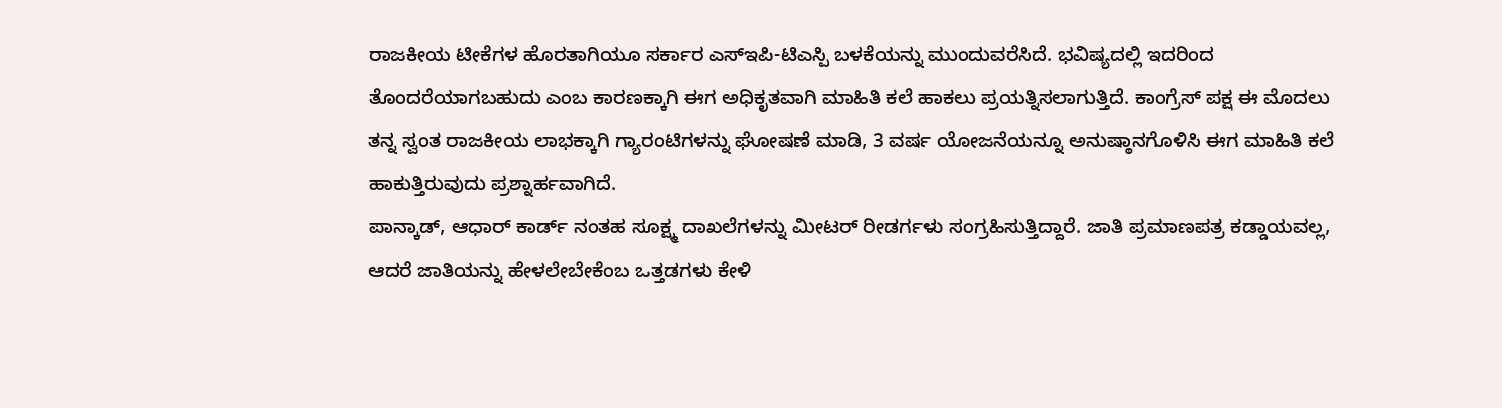ರಾಜಕೀಯ ಟೀಕೆಗಳ ಹೊರತಾಗಿಯೂ ಸರ್ಕಾರ ಎಸ್ಇಪಿ-ಟಿಎಸ್ಪಿ ಬಳಕೆಯನ್ನು ಮುಂದುವರೆಸಿದೆ. ಭವಿಷ್ಯದಲ್ಲಿ ಇದರಿಂದ ತೊಂದರೆಯಾಗಬಹುದು ಎಂಬ ಕಾರಣಕ್ಕಾಗಿ ಈಗ ಅಧಿಕೃತವಾಗಿ ಮಾಹಿತಿ ಕಲೆ ಹಾಕಲು ಪ್ರಯತ್ನಿಸಲಾಗುತ್ತಿದೆ. ಕಾಂಗ್ರೆಸ್ ಪಕ್ಷ ಈ ಮೊದಲು ತನ್ನ ಸ್ವಂತ ರಾಜಕೀಯ ಲಾಭಕ್ಕಾಗಿ ಗ್ಯಾರಂಟಿಗಳನ್ನು ಘೋಷಣೆ ಮಾಡಿ, 3 ವರ್ಷ ಯೋಜನೆಯನ್ನೂ ಅನುಷ್ಠಾನಗೊಳಿಸಿ ಈಗ ಮಾಹಿತಿ ಕಲೆ ಹಾಕುತ್ತಿರುವುದು ಪ್ರಶ್ನಾರ್ಹವಾಗಿದೆ.
ಪಾನ್ಕಾಡ್, ಆಧಾರ್ ಕಾರ್ಡ್ ನಂತಹ ಸೂಕ್ಷ್ಮ ದಾಖಲೆಗಳನ್ನು ಮೀಟರ್ ರೀಡರ್ಗಳು ಸಂಗ್ರಹಿಸುತ್ತಿದ್ದಾರೆ. ಜಾತಿ ಪ್ರಮಾಣಪತ್ರ ಕಡ್ಡಾಯವಲ್ಲ, ಆದರೆ ಜಾತಿಯನ್ನು ಹೇಳಲೇಬೇಕೆಂಬ ಒತ್ತಡಗಳು ಕೇಳಿ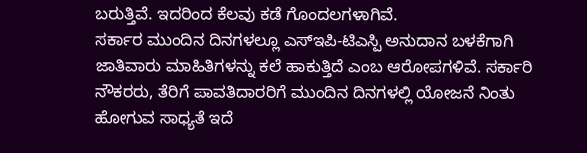ಬರುತ್ತಿವೆ. ಇದರಿಂದ ಕೆಲವು ಕಡೆ ಗೊಂದಲಗಳಾಗಿವೆ.
ಸರ್ಕಾರ ಮುಂದಿನ ದಿನಗಳಲ್ಲೂ ಎಸ್ಇಪಿ-ಟಿಎಸ್ಪಿ ಅನುದಾನ ಬಳಕೆಗಾಗಿ ಜಾತಿವಾರು ಮಾಹಿತಿಗಳನ್ನು ಕಲೆ ಹಾಕುತ್ತಿದೆ ಎಂಬ ಆರೋಪಗಳಿವೆ. ಸರ್ಕಾರಿ ನೌಕರರು, ತೆರಿಗೆ ಪಾವತಿದಾರರಿಗೆ ಮುಂದಿನ ದಿನಗಳಲ್ಲಿ ಯೋಜನೆ ನಿಂತು ಹೋಗುವ ಸಾಧ್ಯತೆ ಇದೆ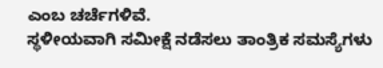ಎಂಬ ಚರ್ಚೆಗಳಿವೆ.
ಸ್ಥಳೀಯವಾಗಿ ಸಮೀಕ್ಷೆ ನಡೆಸಲು ತಾಂತ್ರಿಕ ಸಮಸ್ಯೆಗಳು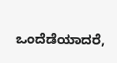ಒಂದೆಡೆಯಾದರೆ,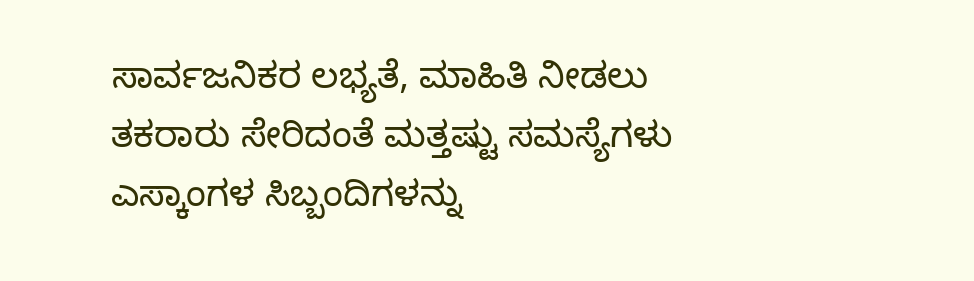ಸಾರ್ವಜನಿಕರ ಲಭ್ಯತೆ, ಮಾಹಿತಿ ನೀಡಲು ತಕರಾರು ಸೇರಿದಂತೆ ಮತ್ತಷ್ಟು ಸಮಸ್ಯೆಗಳು ಎಸ್ಕಾಂಗಳ ಸಿಬ್ಬಂದಿಗಳನ್ನು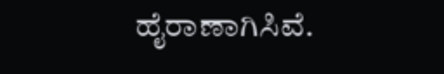ಹೈರಾಣಾಗಿಸಿವೆ.